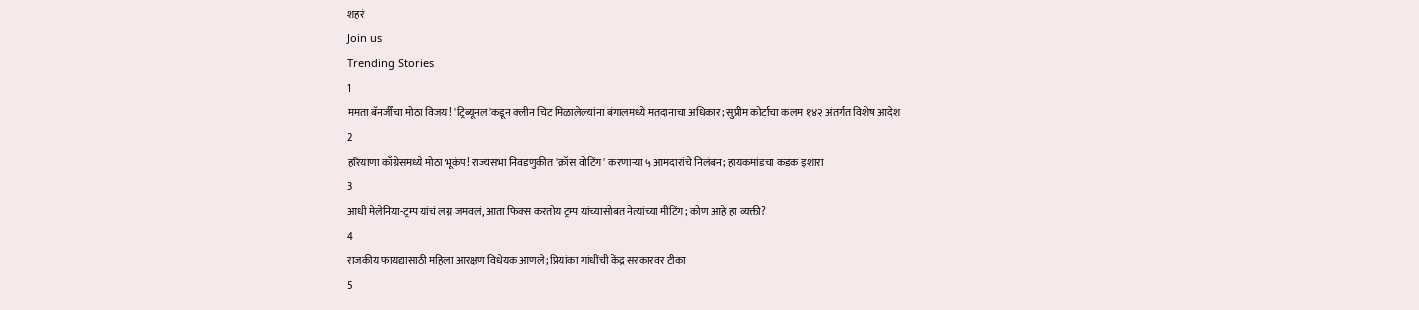शहरं
Join us
Trending Stories
1
ममता बॅनर्जींचा मोठा विजय! 'ट्रिब्यूनल'कडून क्लीन चिट मिळालेल्यांना बंगालमध्ये मतदानाचा अधिकार; सुप्रीम कोर्टाचा कलम १४२ अंतर्गत विशेष आदेश
2
हरियाणा काँग्रेसमध्ये मोठा भूकंप! राज्यसभा निवडणुकीत 'क्रॉस वोटिंग' करणाऱ्या ५ आमदारांचे निलंबन; हायकमांडचा कडक इशारा
3
आधी मेलेनिया-ट्रम्प यांचं लग्न जमवलं, आता फिक्स करतोय ट्रम्प यांच्यासोबत नेत्यांच्या मीटिंग; कोण आहे हा व्यक्ती?
4
राजकीय फायद्यासाठी महिला आरक्षण विधेयक आणले; प्रियांका गांधींची केंद्र सरकारवर टीका
5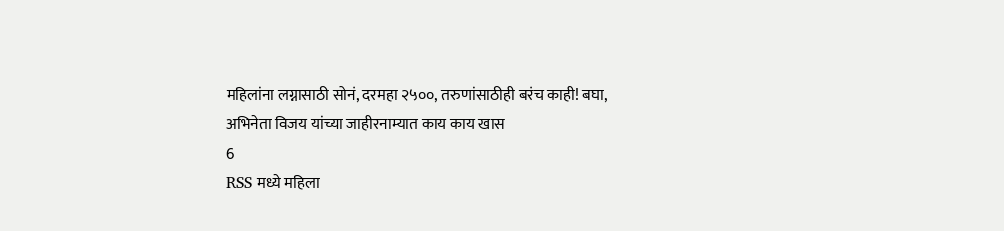महिलांना लग्नासाठी सोनं, दरमहा २५००, तरुणांसाठीही बरंच काही! बघा, अभिनेता विजय यांच्या जाहीरनाम्यात काय काय खास
6
RSS मध्ये महिला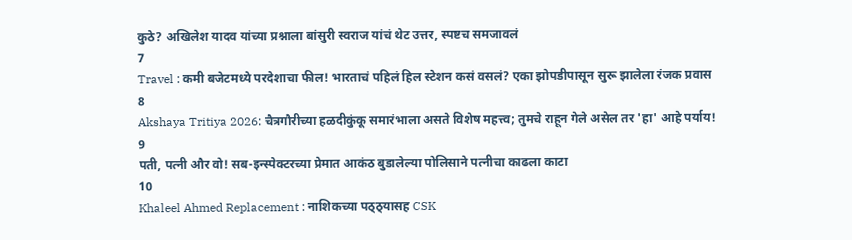कुठे? अखिलेश यादव यांच्या प्रश्नाला बांसुरी स्वराज यांचं थेट उत्तर, स्पष्टच समजावलं
7
Travel : कमी बजेटमध्ये परदेशाचा फील! भारताचं पहिलं हिल स्टेशन कसं वसलं? एका झोपडीपासून सुरू झालेला रंजक प्रवास
8
Akshaya Tritiya 2026: चैत्रगौरीच्या हळदीकुंकू समारंभाला असते विशेष महत्त्व; तुमचे राहून गेले असेल तर 'हा' आहे पर्याय!
9
पती, पत्नी और वो! सब-इन्स्पेक्टरच्या प्रेमात आकंठ बुडालेल्या पोलिसाने पत्नीचा काढला काटा
10
Khaleel Ahmed Replacement : नाशिकच्या पठ्ठ्यासह CSK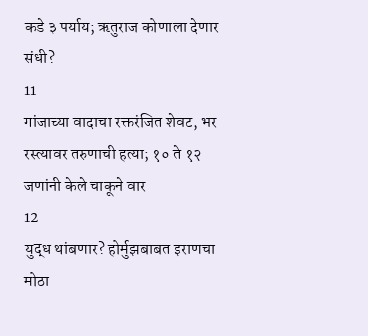कडे ३ पर्याय; ऋतुराज कोणाला देणार संधी?
11
गांजाच्या वादाचा रक्तरंजित शेवट, भर रस्त्यावर तरुणाची हत्या; १० ते १२ जणांनी केले चाकूने वार
12
युद्ध थांबणार? होर्मुझबाबत इराणचा मोठा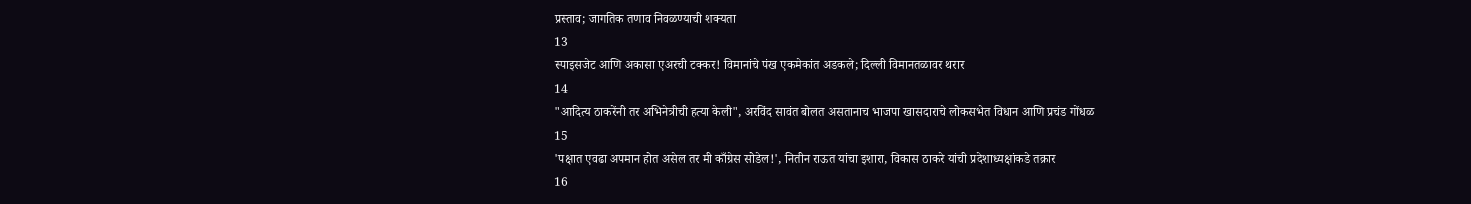प्रस्ताव; जागतिक तणाव निवळण्याची शक्यता
13
स्पाइसजेट आणि अकासा एअरची टक्कर! विमानांचे पंख एकमेकांत अडकले; दिल्ली विमानतळावर थरार
14
"आदित्य ठाकरेंनी तर अभिनेत्रीची हत्या केली", अरविंद सावंत बोलत असतानाच भाजपा खासदाराचे लोकसभेत विधान आणि प्रचंड गोंधळ
15
'पक्षात एवढा अपमान होत असेल तर मी काँग्रेस सोडेल!', नितीन राऊत यांचा इशारा, विकास ठाकरे यांची प्रदेशाध्यक्षांकडे तक्रार
16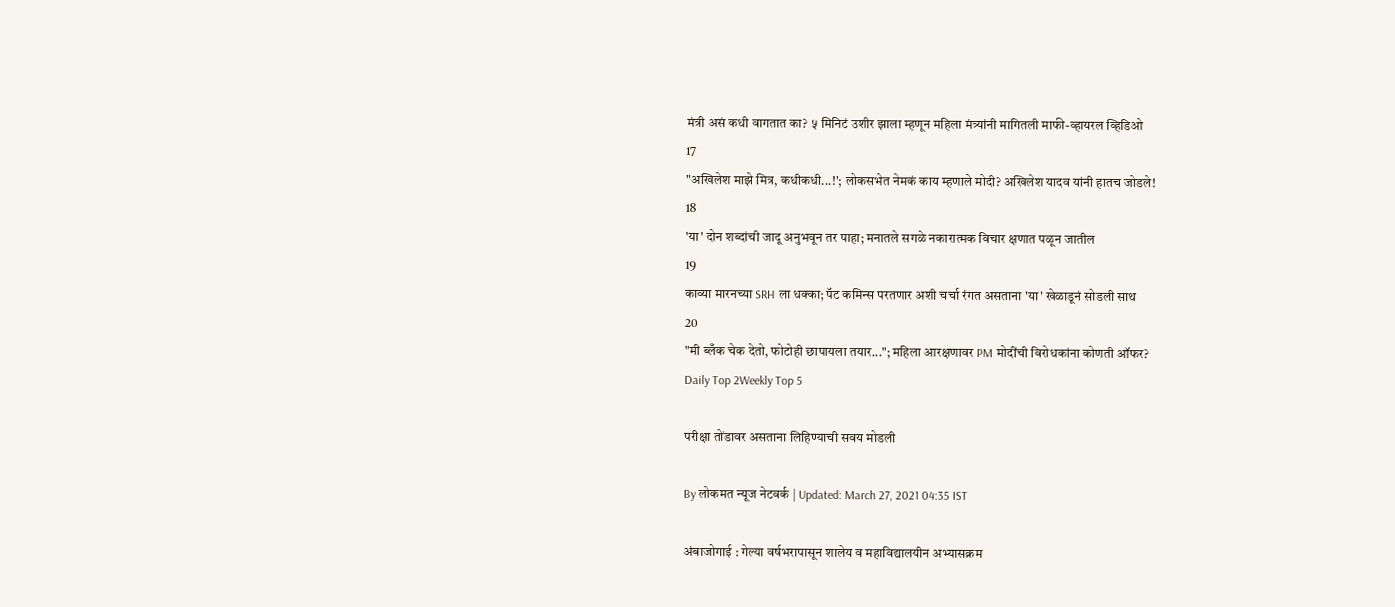मंत्री असं कधी वागतात का? ५ मिनिटं उशीर झाला म्हणून महिला मंत्र्यांनी मागितली माफी-व्हायरल व्हिडिओ
17
"अखिलेश माझे मित्र, कधीकधी...!'; लोकसभेत नेमकं काय म्हणाले मोदी? अखिलेश यादव यांनी हातच जोडले!
18
'या' दोन शब्दांची जादू अनुभवून तर पाहा; मनातले सगळे नकारात्मक विचार क्षणात पळून जातील
19
काव्या मारनच्या SRH ला धक्का; पॅट कमिन्स परतणार अशी चर्चा रंगत असताना 'या' खेळाडूनं सोडली साथ
20
"मी ब्लँक चेक देतो, फोटोही छापायला तयार..."; महिला आरक्षणावर PM मोदींची विरोधकांना कोणती ऑफर?
Daily Top 2Weekly Top 5

परीक्षा तोंडावर असताना लिहिण्याची सवय मोडली

By लोकमत न्यूज नेटवर्क | Updated: March 27, 2021 04:35 IST

अंबाजोगाई : गेल्या वर्षभरापासून शालेय व महाविद्यालयीन अभ्यासक्रम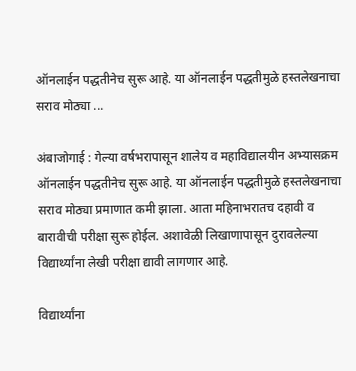ऑनलाईन पद्धतीनेच सुरू आहे. या ऑनलाईन पद्धतीमुळे हस्तलेखनाचा सराव मोठ्या ...

अंबाजोगाई : गेल्या वर्षभरापासून शालेय व महाविद्यालयीन अभ्यासक्रम ऑनलाईन पद्धतीनेच सुरू आहे. या ऑनलाईन पद्धतीमुळे हस्तलेखनाचा सराव मोठ्या प्रमाणात कमी झाला. आता महिनाभरातच दहावी व बारावीची परीक्षा सुरू होईल. अशावेळी लिखाणापासून दुरावलेल्या विद्यार्थ्यांना लेखी परीक्षा द्यावी लागणार आहे.

विद्यार्थ्यांना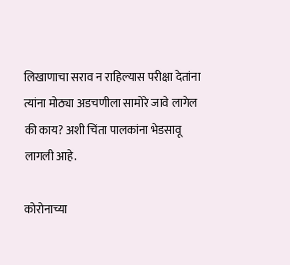लिखाणाचा सराव न राहिल्यास परीक्षा देतांना त्यांना मोठ्या अडचणीला सामोरे जावे लागेल की काय? अशी चिंता पालकांना भेडसावू लागली आहे.

कोरोनाच्या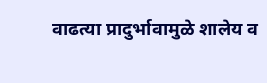वाढत्या प्रादुर्भावामुळे शालेय व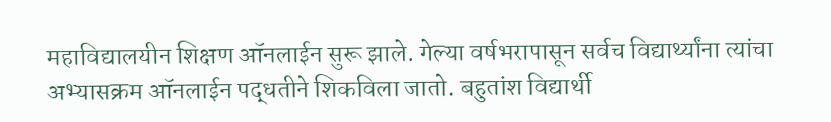महाविद्यालयीन शिक्षण ऑनलाईन सुरू झाले. गेल्या वर्षभरापासून सर्वच विद्यार्थ्यांना त्यांचा अभ्यासक्रम ऑनलाईन पद्धतीने शिकविला जातो. बहुतांश विद्यार्थी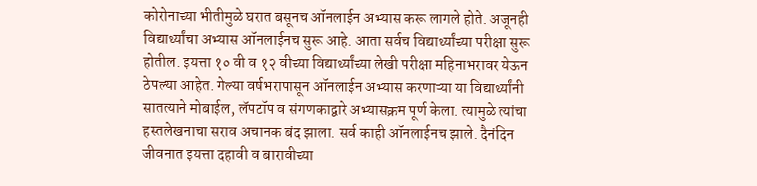कोरोनाच्या भीतीमुळे घरात बसूनच ऑनलाईन अभ्यास करू लागले होते. अजूनही विद्यार्थ्यांचा अभ्यास ऑनलाईनच सुरू आहे. आता सर्वच विद्यार्थ्यांच्या परीक्षा सुरू होतील. इयत्ता १० वी व १२ वीच्या विद्यार्थ्यांच्या लेखी परीक्षा महिनाभरावर येऊन ठेपल्या आहेत. गेल्या वर्षभरापासून ऑनलाईन अभ्यास करणाऱ्या या विद्यार्थ्यांनी सातत्याने मोबाईल, लॅपटॉप व संगणकाद्वारे अभ्यासक्रम पूर्ण केला. त्यामुळे त्यांचा हस्तलेखनाचा सराव अचानक बंद झाला. सर्व काही ऑनलाईनच झाले. दैनंदिन जीवनात इयत्ता दहावी व बारावीच्या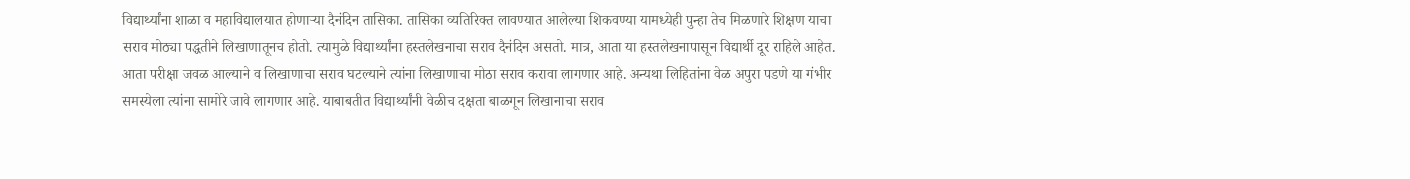विद्यार्थ्यांना शाळा व महाविद्यालयात होणाऱ्या दैनंदिन तासिका. तासिका व्यतिरिक्त लावण्यात आलेल्या शिकवण्या यामध्येही पुन्हा तेच मिळणारे शिक्षण याचा सराव मोठ्या पद्धतीने लिखाणातूनच होतो. त्यामुळे विद्यार्थ्यांना हस्तलेखनाचा सराव दैनंदिन असतो. मात्र, आता या हस्तलेखनापासून विद्यार्थी दूर राहिले आहेत. आता परीक्षा जवळ आल्याने व लिखाणाचा सराव घटल्याने त्यांना लिखाणाचा मोठा सराव करावा लागणार आहे. अन्यथा लिहितांना वेळ अपुरा पडणे या गंभीर समस्येला त्यांना सामोरे जावे लागणार आहे. याबाबतीत विद्यार्थ्यांनी वेळीच दक्षता बाळगून लिखानाचा सराव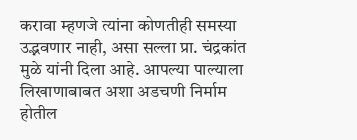करावा म्हणजे त्यांना कोणतीही समस्या उद्भवणार नाही, असा सल्ला प्रा. चंद्रकांत मुळे यांनी दिला आहे. आपल्या पाल्याला लिखाणाबाबत अशा अडचणी निर्माम होतील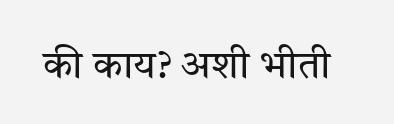की काय? अशी भीती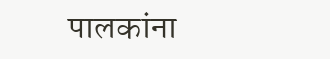पालकांना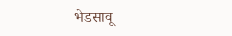भेडसावू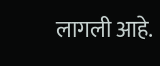लागली आहे.